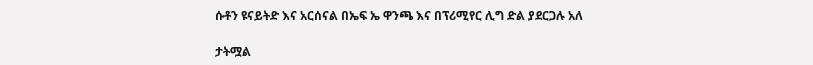ሱቶን ዩናይትድ እና አርሰናል በኤፍ ኤ ዋንጫ እና በፕሪሚየር ሊግ ድል ያደርጋሉ አለ

ታትሟል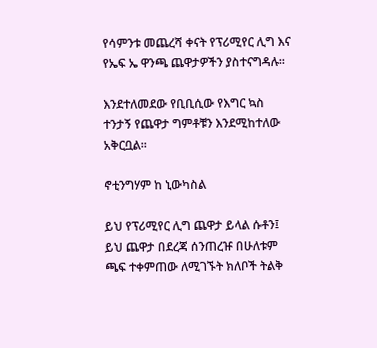የሳምንቱ መጨረሻ ቀናት የፕሪሚየር ሊግ እና የኤፍ ኤ ዋንጫ ጨዋታዎችን ያስተናግዳሉ።

እንደተለመደው የቢቢሲው የእግር ኳስ ተንታኝ የጨዋታ ግምቶቹን እንደሚከተለው አቅርቧል።

ኖቲንግሃም ከ ኒውካስል

ይህ የፕሪሚየር ሊግ ጨዋታ ይላል ሱቶን፤ ይህ ጨዋታ በደረጃ ሰንጠረዡ በሁለቱም ጫፍ ተቀምጠው ለሚገኙት ክለቦች ትልቅ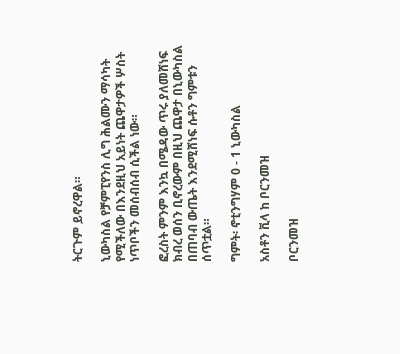ትርጉም ይኖረዋል።

ኒውካስል የቻምፒየንስ ሊግ ሕልሙን ማሳካት የሚችለው በእንደዚህ አይነት ጨዋታዎች ሦስት ነጥቦችን መሰብሰብ ሲችል ነው።

ፎረስት ምንም እንኳ በሜዳው ጥሩ ያለመሸነፍ ክብረ ወሰን ቢኖረውም በዚህ ጨዋታ በኒውካስል በጠባብ ውጤት እንደሚሸነፍ ሱቶን ግምቱን ሰጥቷል።

ግምት፡ ኖቲንግሃም 0 - 1 ኒውካስል

አስቶን ቪላ ከ ቦርንመዝ

ቦርንመዝ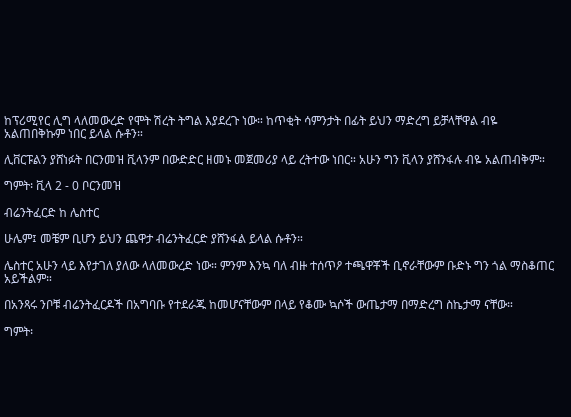ከፕሪሚየር ሊግ ላለመውረድ የሞት ሽረት ትግል እያደረጉ ነው። ከጥቂት ሳምንታት በፊት ይህን ማድረግ ይቻላቸዋል ብዬ አልጠበቅኩም ነበር ይላል ሱቶን።

ሊቨርፑልን ያሸነፉት በርንመዝ ቪላንም በውድድር ዘመኑ መጀመሪያ ላይ ረትተው ነበር። አሁን ግን ቪላን ያሸንፋሉ ብዬ አልጠብቅም።

ግምት፡ ቪላ 2 - 0 ቦርንመዝ

ብሬንትፈርድ ከ ሌስተር

ሁሌም፤ መቼም ቢሆን ይህን ጨዋታ ብሬንትፈርድ ያሸንፋል ይላል ሱቶን።

ሌስተር አሁን ላይ እየታገለ ያለው ላለመውረድ ነው። ምንም እንኳ ባለ ብዙ ተሰጥዖ ተጫዋቾች ቢኖራቸውም ቡድኑ ግን ጎል ማስቆጠር አይችልም።

በአንጻሩ ንቦቹ ብሬንትፈርዶች በአግባቡ የተደራጁ ከመሆናቸውም በላይ የቆሙ ኳሶች ውጤታማ በማድረግ ስኬታማ ናቸው።

ግምት፡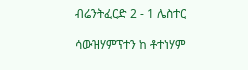ብሬንትፈርድ 2 - 1 ሌስተር

ሳውዝሃምፕተን ከ ቶተነሃም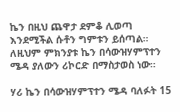ኬን በዚህ ጨዋታ ደምቆ ሊወጣ እንደሚችል ሱቶን ግምቱን ይሰጣል። ለዚህም ምክንያቱ ኬን በሳውዝሃምፕተን ሜዳ ያለውን ሪኮርድ በማስታወስ ነው።

ሃሪ ኬን በሳውዝሃምፕተን ሜዳ ባለፉት 15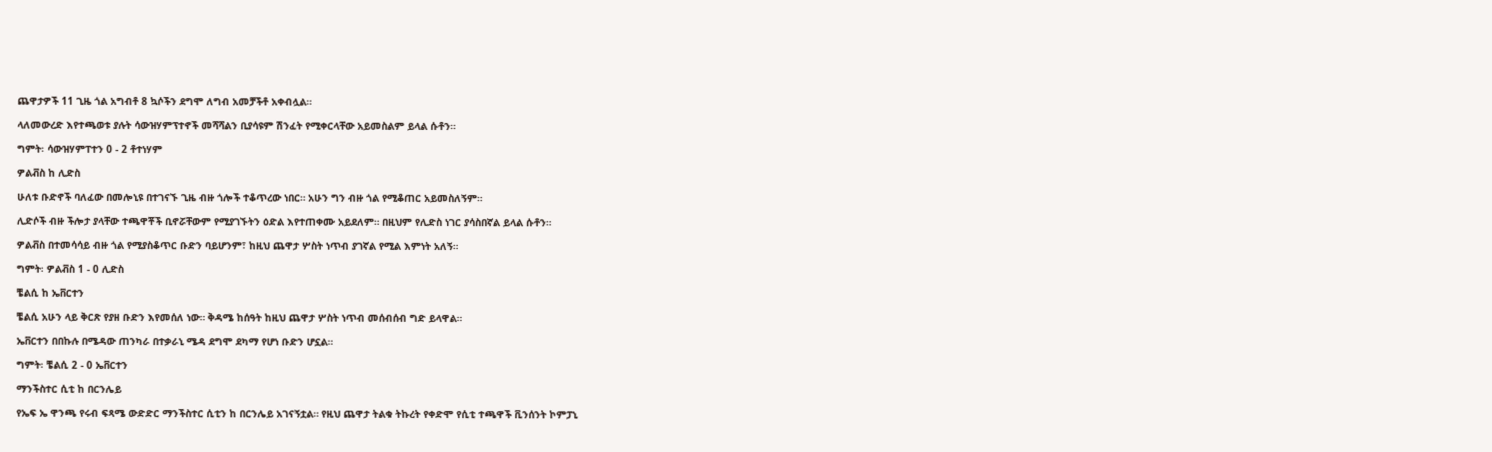ጨዋታዎች 11 ጊዜ ጎል አግብቶ 8 ኳሶችን ደግሞ ለግብ አመቻችቶ አቀብሏል።

ላለመውረድ እየተጫወቱ ያሉት ሳውዝሃምፕተኖች መሻሻልን ቢያሳዩም ሽንፈት የሚቀርላቸው አይመስልም ይላል ሱቶን።

ግምት፡ ሳውዝሃምፐተን 0 - 2 ቶተነሃም

ዎልቭስ ከ ሊድስ

ሁለቱ ቡድኖች ባለፈው በመሎኒዩ በተገናኙ ጊዜ ብዙ ጎሎች ተቆጥረው ነበር። አሁን ግን ብዙ ጎል የሚቆጠር አይመስለኝም።

ሊድሶች ብዙ ችሎታ ያላቸው ተጫዋቾች ቢኖሯቸውም የሚያገኙትን ዕድል እየተጠቀሙ አይደለም። በዚህም የሊድስ ነገር ያሳስበኛል ይላል ሱቶን።

ዎልቭስ በተመሳሳይ ብዙ ጎል የሚያስቆጥር ቡድን ባይሆንም፣ ከዚህ ጨዋታ ሦስት ነጥብ ያገኛል የሚል እምነት አለኝ።

ግምት፡ ዎልቭስ 1 - 0 ሊድስ

ቼልሲ ከ ኤቨርተን

ቼልሲ አሁን ላይ ቅርጽ የያዘ ቡድን እየመሰለ ነው። ቅዳሜ ከሰዓት ከዚህ ጨዋታ ሦስት ነጥብ መሰብሰብ ግድ ይላዋል።

ኤቨርተን በበኩሉ በሜዳው ጠንካራ በተቃራኒ ሜዳ ደግሞ ደካማ የሆነ ቡድን ሆኗል።

ግምት፡ ቼልሲ 2 - 0 ኤቨርተን

ማንችስተር ሲቲ ከ በርንሌይ

የኤፍ ኤ ዋንጫ የሩብ ፍጻሜ ውድድር ማንችስተር ሲቲን ከ በርንሌይ አገናኝቷል። የዚህ ጨዋታ ትልቁ ትኩረት የቀድሞ የሲቲ ተጫዋች ቪንሰንት ኮምፓኒ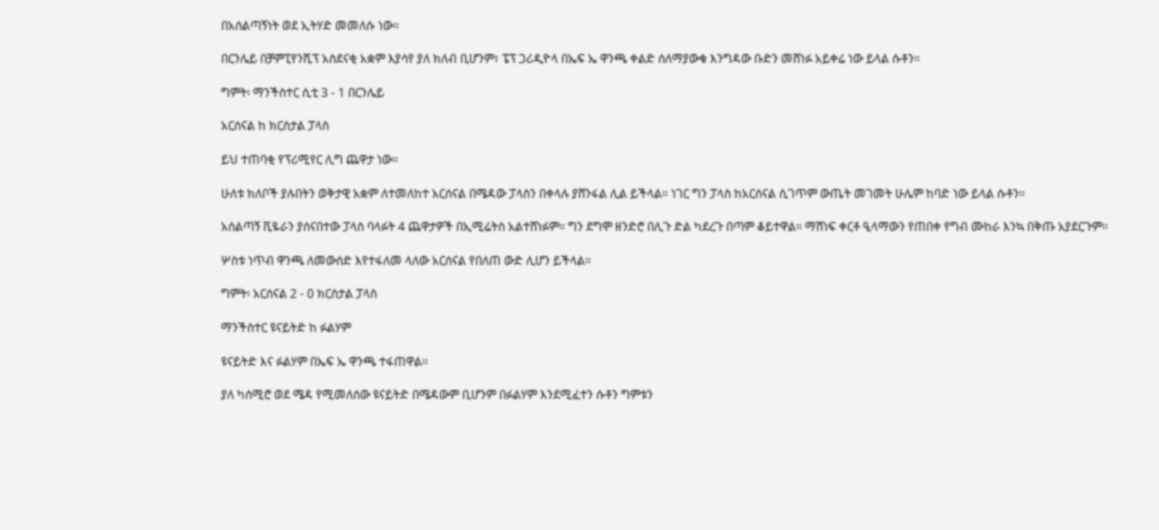በአሰልጣኝነት ወደ ኢትሃድ መመለሱ ነው።

በርንሌይ በቻምፒየንሺፕ አስደናቂ አቋም እያሳየ ያለ ክለብ ቢሆንም፣ ፔፕ ጋሪዲዮላ በኤፍ ኤ ዋንጫ ቀልድ ሰለማያውቁ እንግዳው ቡድን መሸነፉ አይቀሬ ነው ይላል ሱቶን።

ግምት፡ ማንችስተር ሲቲ 3 - 1 በርንሌይ

አርሰናል ከ ክርስታል ፓላስ

ይህ ተጠባቂ የፕሪሚየር ሊግ ጨዋታ ነው።

ሁለቱ ክለቦች ያሉበትን ወቅታዊ አቋም ለተመለከተ አርሰናል በሜዳው ፓላስን በቀላሉ ያሸንፋል ሊል ይችላል። ነገር ግን ፓላስ ከአርሰናል ሲገጥም ውጤት መገመት ሁሌም ከባድ ነው ይላል ሱቶን።

አሰልጣኝ ቪዬራን ያሰናበተው ፓላስ ባላፉት 4 ጨዋታዎች በኢሚሬትስ አልተሸነፉም። ግን ደግሞ ዘንድሮ በሊጉ ድል ካደረጉ በጣም ቆይተዋል። ማሸነፍ ቀርቶ ዒላማውን የጠበቀ የግብ ሙከራ እንኳ በቅጡ አያደርጉም።

ሦስቱ ነጥብ ዋንጫ ለመውሰድ እየተፋለመ ላለው አርሰናል የበለጠ ውድ ሊሆን ይችላል።

ግምት፡ አርሰናል 2 - 0 ክርስታል ፓላስ

ማንችስተር ዩናይትድ ከ ፉልሃም

ዩናይትድ እና ፉልሃም በኤፍ ኤ ዋንጫ ተፋጠዋል።

ያለ ካሰሚሮ ወደ ሜዳ የሚመለሰው ዩናይትድ በሜዳውም ቢሆንም በፉልሃም እንደሚፈተን ሱቶን ግምቱን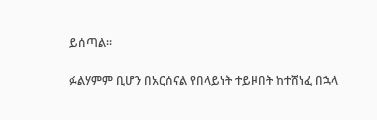ይሰጣል።

ፉልሃምም ቢሆን በአርሰናል የበላይነት ተይዞበት ከተሸነፈ በኋላ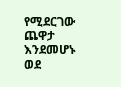የሚደርገው ጨዋታ እንደመሆኑ ወደ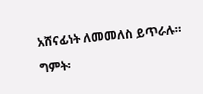አሸናፊነት ለመመለስ ይጥራሉ።

ግምት፡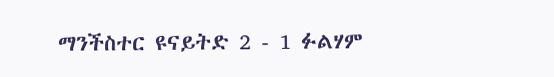ማንችስተር ዩናይትድ 2 - 1 ፉልሃም